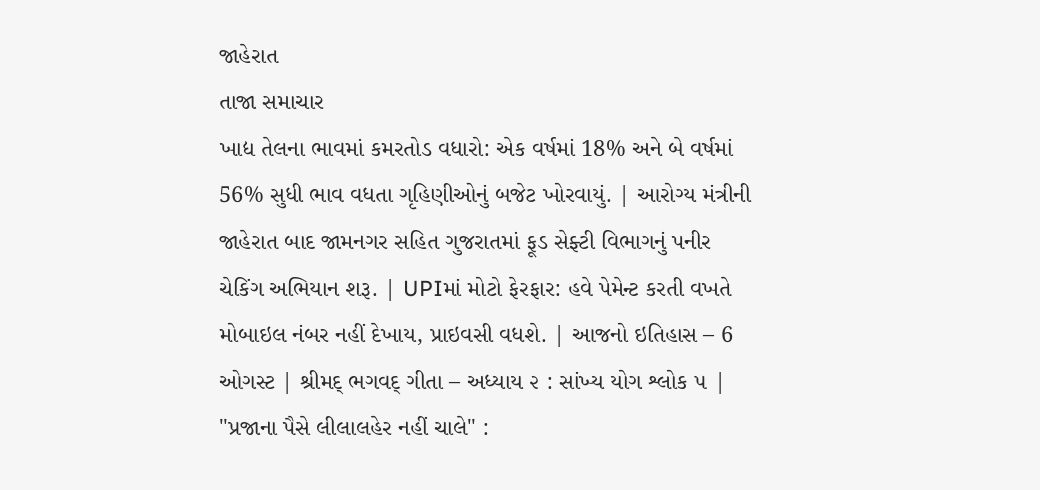જાહેરાત
તાજા સમાચાર
ખાદ્ય તેલના ભાવમાં કમરતોડ વધારો: એક વર્ષમાં 18% અને બે વર્ષમાં 56% સુધી ભાવ વધતા ગૃહિણીઓનું બજેટ ખોરવાયું. | આરોગ્ય મંત્રીની જાહેરાત બાદ જામનગર સહિત ગુજરાતમાં ફૂડ સેફ્ટી વિભાગનું પનીર ચેકિંગ અભિયાન શરૂ. | UPIમાં મોટો ફેરફાર: હવે પેમેન્ટ કરતી વખતે મોબાઇલ નંબર નહીં દેખાય, પ્રાઇવસી વધશે. | આજનો ઇતિહાસ – 6 ઓગસ્ટ | શ્રીમદ્ ભગવદ્ ગીતા – અધ્યાય ૨ : સાંખ્ય યોગ શ્લોક ૫ | "પ્રજાના પૈસે લીલાલહેર નહીં ચાલે" :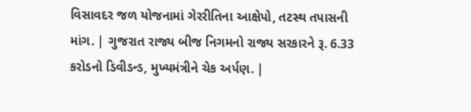વિસાવદર જળ યોજનામાં ગેરરીતિના આક્ષેપો, તટસ્થ તપાસની માંગ. | ગુજરાત રાજ્ય બીજ નિગમનો રાજ્ય સરકારને રૂ. 6.33 કરોડનો ડિવીડન્ડ, મુખ્યમંત્રીને ચેક અર્પણ. |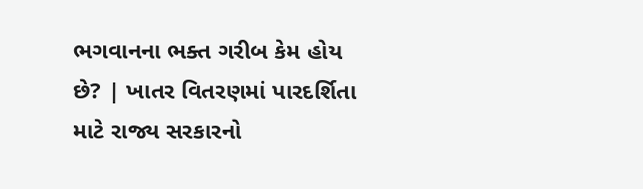ભગવાનના ભક્ત ગરીબ કેમ હોય છે? | ખાતર વિતરણમાં પારદર્શિતા માટે રાજ્ય સરકારનો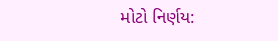મોટો નિર્ણય: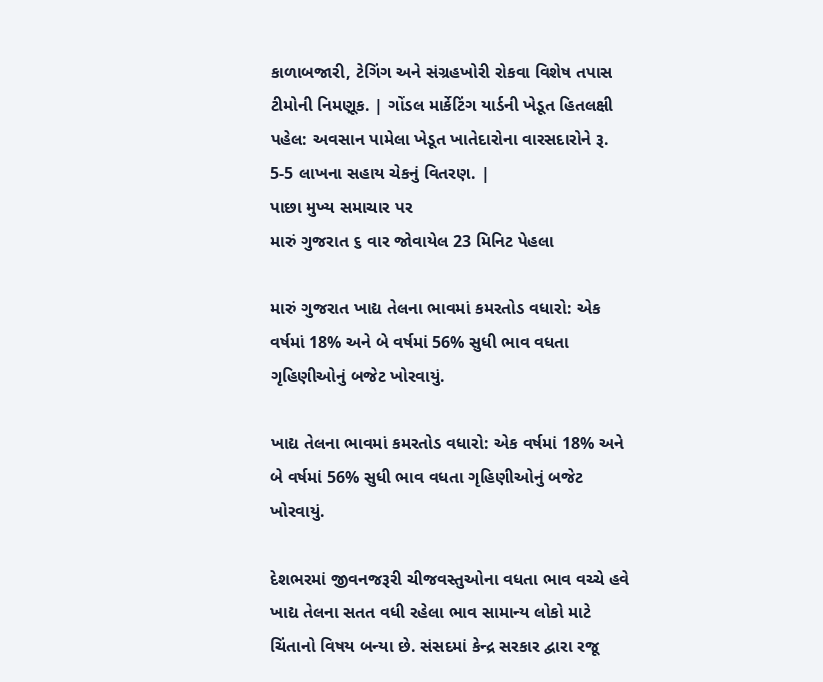કાળાબજારી, ટેગિંગ અને સંગ્રહખોરી રોકવા વિશેષ તપાસ ટીમોની નિમણૂક. | ગોંડલ માર્કેટિંગ યાર્ડની ખેડૂત હિતલક્ષી પહેલ: અવસાન પામેલા ખેડૂત ખાતેદારોના વારસદારોને રૂ. 5-5 લાખના સહાય ચેકનું વિતરણ. |
પાછા મુખ્ય સમાચાર પર
મારું ગુજરાત ૬ વાર જોવાયેલ 23 મિનિટ પેહલા

મારું ગુજરાત ખાદ્ય તેલના ભાવમાં કમરતોડ વધારો: એક વર્ષમાં 18% અને બે વર્ષમાં 56% સુધી ભાવ વધતા ગૃહિણીઓનું બજેટ ખોરવાયું.

ખાદ્ય તેલના ભાવમાં કમરતોડ વધારો: એક વર્ષમાં 18% અને બે વર્ષમાં 56% સુધી ભાવ વધતા ગૃહિણીઓનું બજેટ ખોરવાયું.

દેશભરમાં જીવનજરૂરી ચીજવસ્તુઓના વધતા ભાવ વચ્ચે હવે ખાદ્ય તેલના સતત વધી રહેલા ભાવ સામાન્ય લોકો માટે ચિંતાનો વિષય બન્યા છે. સંસદમાં કેન્દ્ર સરકાર દ્વારા રજૂ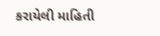કરાયેલી માહિતી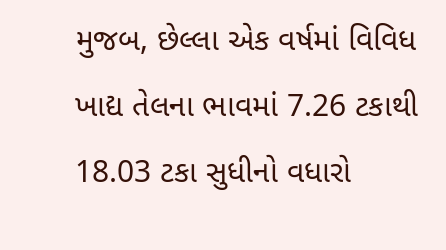મુજબ, છેલ્લા એક વર્ષમાં વિવિધ ખાદ્ય તેલના ભાવમાં 7.26 ટકાથી 18.03 ટકા સુધીનો વધારો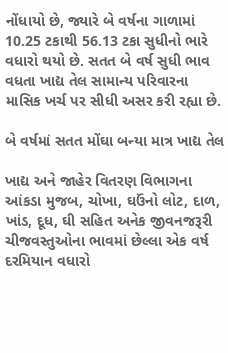નોંધાયો છે, જ્યારે બે વર્ષના ગાળામાં 10.25 ટકાથી 56.13 ટકા સુધીનો ભારે વધારો થયો છે. સતત બે વર્ષ સુધી ભાવ વધતા ખાદ્ય તેલ સામાન્ય પરિવારના માસિક ખર્ચ પર સીધી અસર કરી રહ્યા છે.

બે વર્ષમાં સતત મોંઘા બન્યા માત્ર ખાદ્ય તેલ

ખાદ્ય અને જાહેર વિતરણ વિભાગના આંકડા મુજબ, ચોખા, ઘઉંનો લોટ, દાળ, ખાંડ, દૂધ, ઘી સહિત અનેક જીવનજરૂરી ચીજવસ્તુઓના ભાવમાં છેલ્લા એક વર્ષ દરમિયાન વધારો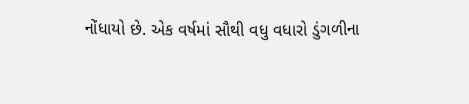નોંધાયો છે. એક વર્ષમાં સૌથી વધુ વધારો ડુંગળીના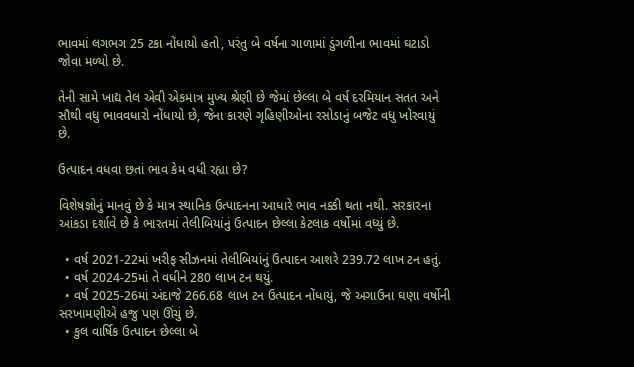ભાવમાં લગભગ 25 ટકા નોંધાયો હતો, પરંતુ બે વર્ષના ગાળામાં ડુંગળીના ભાવમાં ઘટાડો જોવા મળ્યો છે.

તેની સામે ખાદ્ય તેલ એવી એકમાત્ર મુખ્ય શ્રેણી છે જેમાં છેલ્લા બે વર્ષ દરમિયાન સતત અને સૌથી વધુ ભાવવધારો નોંધાયો છે, જેના કારણે ગૃહિણીઓના રસોડાનું બજેટ વધુ ખોરવાયું છે.

ઉત્પાદન વધવા છતાં ભાવ કેમ વધી રહ્યા છે?

વિશેષજ્ઞોનું માનવું છે કે માત્ર સ્થાનિક ઉત્પાદનના આધારે ભાવ નક્કી થતા નથી. સરકારના આંકડા દર્શાવે છે કે ભારતમાં તેલીબિયાંનું ઉત્પાદન છેલ્લા કેટલાક વર્ષોમાં વધ્યું છે.

  • વર્ષ 2021-22માં ખરીફ સીઝનમાં તેલીબિયાંનું ઉત્પાદન આશરે 239.72 લાખ ટન હતું.
  • વર્ષ 2024-25માં તે વધીને 280 લાખ ટન થયું.
  • વર્ષ 2025-26માં અંદાજે 266.68 લાખ ટન ઉત્પાદન નોંધાયું, જે અગાઉના ઘણા વર્ષોની સરખામણીએ હજુ પણ ઊંચું છે.
  • કુલ વાર્ષિક ઉત્પાદન છેલ્લા બે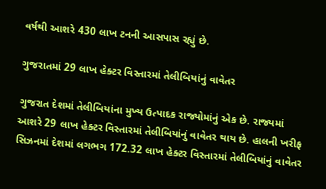વર્ષથી આશરે 430 લાખ ટનની આસપાસ રહ્યું છે.

ગુજરાતમાં 29 લાખ હેક્ટર વિસ્તારમાં તેલીબિયાંનું વાવેતર

ગુજરાત દેશમાં તેલીબિયાંના મુખ્ય ઉત્પાદક રાજ્યોમાંનું એક છે. રાજ્યમાં આશરે 29 લાખ હેક્ટર વિસ્તારમાં તેલીબિયાંનું વાવેતર થાય છે. હાલની ખરીફ સિઝનમાં દેશમાં લગભગ 172.32 લાખ હેક્ટર વિસ્તારમાં તેલીબિયાંનું વાવેતર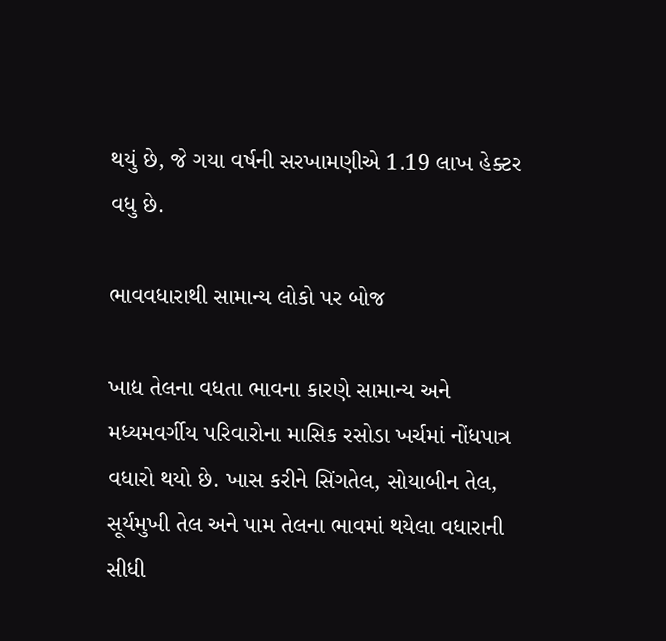થયું છે, જે ગયા વર્ષની સરખામણીએ 1.19 લાખ હેક્ટર વધુ છે.

ભાવવધારાથી સામાન્ય લોકો પર બોજ

ખાદ્ય તેલના વધતા ભાવના કારણે સામાન્ય અને મધ્યમવર્ગીય પરિવારોના માસિક રસોડા ખર્ચમાં નોંધપાત્ર વધારો થયો છે. ખાસ કરીને સિંગતેલ, સોયાબીન તેલ, સૂર્યમુખી તેલ અને પામ તેલના ભાવમાં થયેલા વધારાની સીધી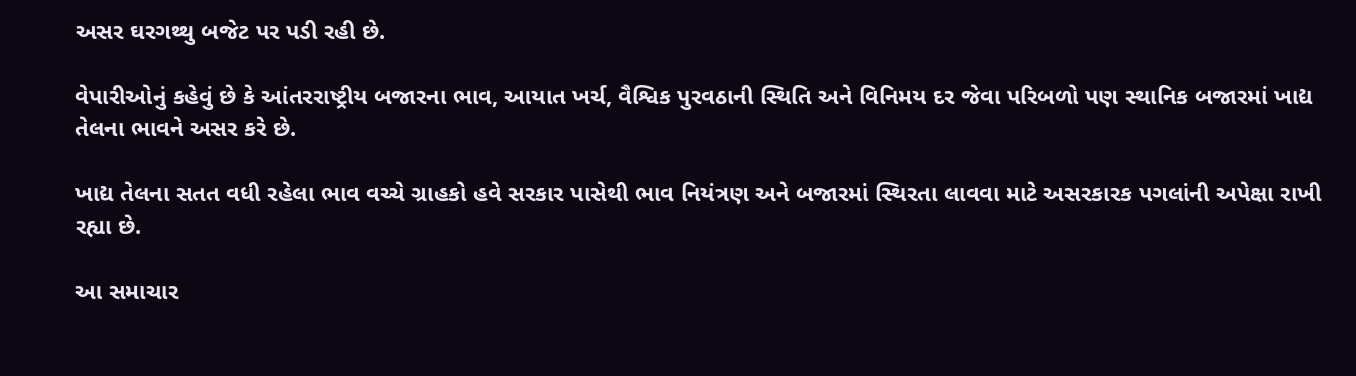અસર ઘરગથ્થુ બજેટ પર પડી રહી છે.

વેપારીઓનું કહેવું છે કે આંતરરાષ્ટ્રીય બજારના ભાવ, આયાત ખર્ચ, વૈશ્વિક પુરવઠાની સ્થિતિ અને વિનિમય દર જેવા પરિબળો પણ સ્થાનિક બજારમાં ખાદ્ય તેલના ભાવને અસર કરે છે.

ખાદ્ય તેલના સતત વધી રહેલા ભાવ વચ્ચે ગ્રાહકો હવે સરકાર પાસેથી ભાવ નિયંત્રણ અને બજારમાં સ્થિરતા લાવવા માટે અસરકારક પગલાંની અપેક્ષા રાખી રહ્યા છે.

આ સમાચાર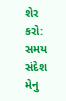શેર કરો:
સમય સંદેશ મેનુ